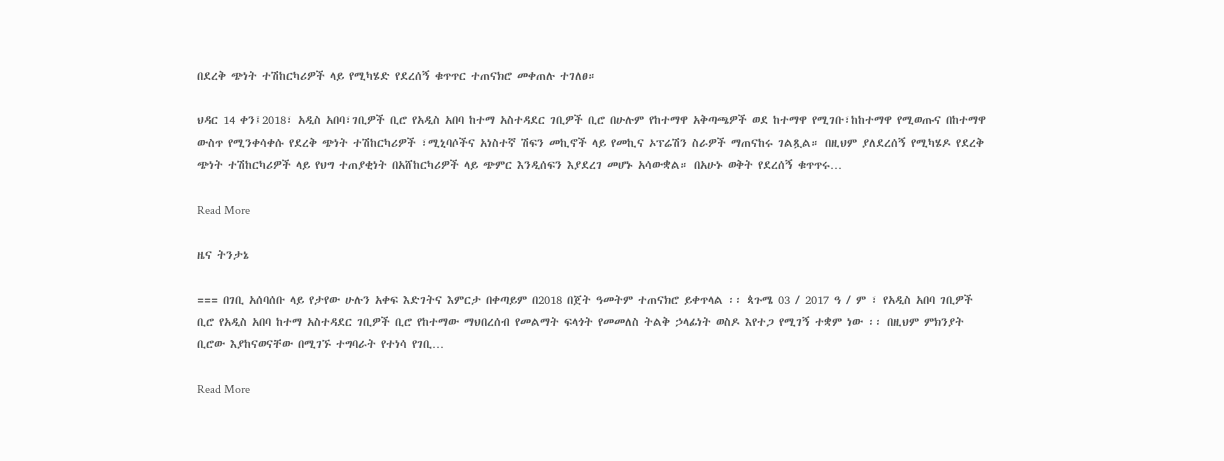በደረቅ ጭነት ተሽከርካሪዎች ላይ የሚካሄድ የደረሰኝ ቁጥጥር ተጠናክሮ መቀጠሉ ተገለፀ።

ህዳር 14 ቀን፤2018፣ አዲስ አበባ፣ገቢዎች ቢሮ የአዲስ አበባ ከተማ አስተዳደር ገቢዎች ቢሮ በሁሉም የከተማዋ አቅጣጫዎች ወደ ከተማዋ የሚገቡ፣ከከተማዋ የሚወጡና በከተማዋ ውስጥ የሚንቀሳቀሱ የደረቅ ጭነት ተሽከርካሪዎች ፣ሚኒባሶችና አነስተኛ ሽፍን መኪኖች ላይ የመኪና ኦፕሬሽን ስራዎች ማጠናከሩ ገልጿል። በዚህም ያለደረሰኝ የሚካሄዶ የደረቅ ጭነት ተሽከርካሪዎች ላይ የህግ ተጠያቂነት በአሸከርካሪዎች ላይ ጭምር እንዲሰፍን እያደረገ መሆኑ አሳውቋል። በአሁኑ ወቅት የደረሰኝ ቁጥጥሩ…

Read More

ዜና ትንታኔ

=== በገቢ አሰባሰቡ ላይ የታየው ሁሉን አቀፍ እድገትና እምርታ በቀጣይም በ2018 በጀት ዓመትም ተጠናክሮ ይቀጥላል ፡፡ ጳጉሜ 03 / 2017 ዓ / ም ፣ የአዲስ አበባ ገቢዎች ቢሮ የአዲስ አበባ ከተማ አስተዳደር ገቢዎች ቢሮ የከተማው ማህበረሰብ የመልማት ፍላጎት የመመለስ ትልቅ ኃላፊነት ወስዶ እየተጋ የሚገኝ ተቋም ነው ፡፡ በዚህም ምክንያት ቢሮው እያከናወናቸው በሚገኙ ተግባራት የተነሳ የገቢ…

Read More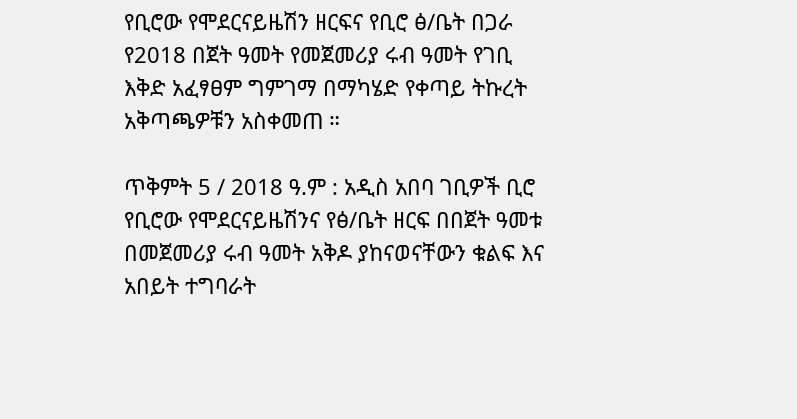የቢሮው የሞደርናይዜሽን ዘርፍና የቢሮ ፅ/ቤት በጋራ የ2018 በጀት ዓመት የመጀመሪያ ሩብ ዓመት የገቢ እቅድ አፈፃፀም ግምገማ በማካሄድ የቀጣይ ትኩረት አቅጣጫዎቹን አስቀመጠ ።

ጥቅምት 5 / 2018 ዓ.ም : አዲስ አበባ ገቢዎች ቢሮ የቢሮው የሞደርናይዜሽንና የፅ/ቤት ዘርፍ በበጀት ዓመቱ በመጀመሪያ ሩብ ዓመት አቅዶ ያከናወናቸውን ቁልፍ እና አበይት ተግባራት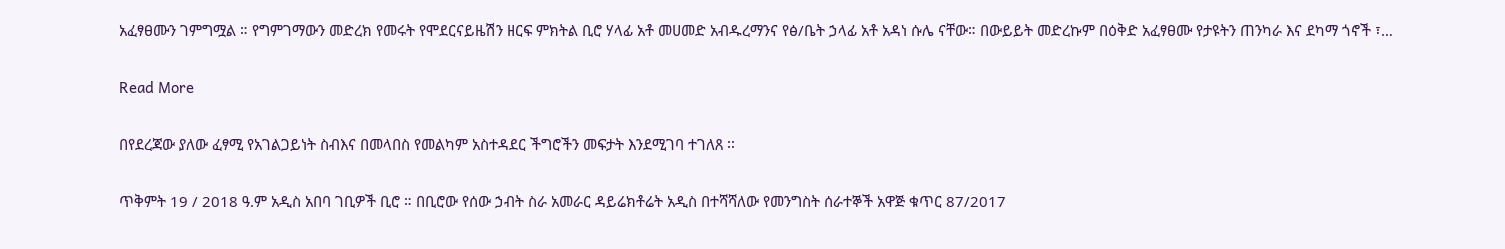አፈፃፀሙን ገምግሟል ። የግምገማውን መድረክ የመሩት የሞደርናይዜሽን ዘርፍ ምክትል ቢሮ ሃላፊ አቶ መሀመድ አብዱረማንና የፅ/ቤት ኃላፊ አቶ አዳነ ሱሌ ናቸው። በውይይት መድረኩም በዕቅድ አፈፃፀሙ የታዩትን ጠንካራ እና ደካማ ጎኖች ፣…

Read More

በየደረጃው ያለው ፈፃሚ የአገልጋይነት ስብእና በመላበስ የመልካም አስተዳደር ችግሮችን መፍታት እንደሚገባ ተገለጸ ፡፡

ጥቅምት 19 / 2018 ዓ.ም አዲስ አበባ ገቢዎች ቢሮ ። በቢሮው የሰው ኃብት ስራ አመራር ዳይሬክቶሬት አዲስ በተሻሻለው የመንግስት ሰራተኞች አዋጅ ቁጥር 87/2017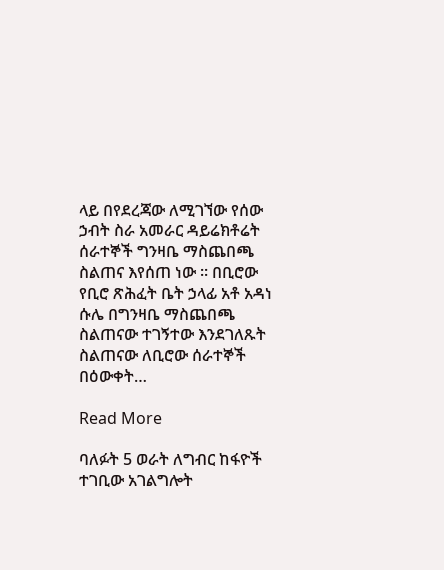ላይ በየደረጃው ለሚገኘው የሰው ኃብት ስራ አመራር ዳይሬክቶሬት ሰራተኞች ግንዛቤ ማስጨበጫ ስልጠና እየሰጠ ነው ፡፡ በቢሮው የቢሮ ጽሕፈት ቤት ኃላፊ አቶ አዳነ ሱሌ በግንዛቤ ማስጨበጫ ስልጠናው ተገኝተው እንደገለጹት ስልጠናው ለቢሮው ሰራተኞች በዕውቀት…

Read More

ባለፉት 5 ወራት ለግብር ከፋዮች ተገቢው አገልግሎት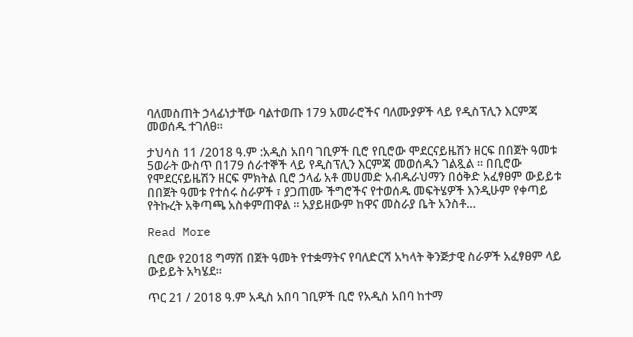ባለመስጠት ኃላፊነታቸው ባልተወጡ 179 አመራሮችና ባለሙያዎች ላይ የዲስፕሊን እርምጃ መወሰዱ ተገለፀ።

ታህሳስ 11 /2018 ዓ.ም :አዲስ አበባ ገቢዎች ቢሮ የቢሮው ሞደርናይዜሽን ዘርፍ በበጀት ዓመቱ 5ወራት ውስጥ በ179 ሰራተኞች ላይ የዲስፕሊን እርምጃ መወሰዱን ገልጿል ። በቢሮው የሞደርናይዜሽን ዘርፍ ምክትል ቢሮ ኃላፊ አቶ መሀመድ አብዱራህማን በዕቅድ አፈፃፀም ውይይቱ በበጀት ዓመቱ የተሰሩ ስራዎች ፣ ያጋጠሙ ችግሮችና የተወሰዱ መፍትሄዎች እንዲሁም የቀጣይ የትኩረት አቅጣጫ አስቀምጠዋል ። አያይዘውም ከዋና መስራያ ቤት አንስቶ…

Read More

ቢሮው የ2018 ግማሽ በጀት ዓመት የተቋማትና የባለድርሻ አካላት ቅንጅታዊ ስራዎች አፈፃፀም ላይ ውይይት አካሄደ፡፡

ጥር 21 / 2018 ዓ.ም አዲስ አበባ ገቢዎች ቢሮ የአዲስ አበባ ከተማ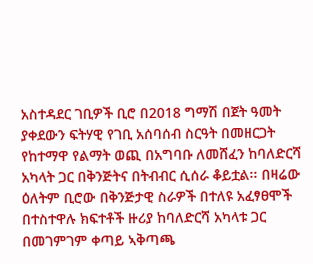አስተዳደር ገቢዎች ቢሮ በ2018 ግማሽ በጀት ዓመት ያቀደውን ፍትሃዊ የገቢ አሰባሰብ ስርዓት በመዘርጋት የከተማዋ የልማት ወጪ በአግባቡ ለመሸፈን ከባለድርሻ አካላት ጋር በቅንጅትና በትብብር ሲሰራ ቆይቷል፡፡ በዛሬው ዕለትም ቢሮው በቅንጅታዊ ስራዎች በተለዩ አፈፃፀሞች በተስተዋሉ ክፍተቶች ዙሪያ ከባለድርሻ አካላቱ ጋር በመገምገም ቀጣይ ኣቅጣጫ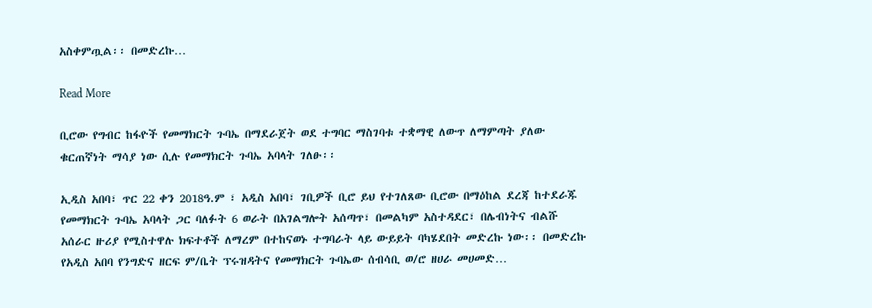አስቀምጧል፡፡ በመድረኩ…

Read More

ቢሮው የግብር ከፋዮች የመማክርት ጉባኤ በማደራጀት ወደ ተግባር ማስገባቱ ተቋማዊ ለውጥ ለማምጣት ያለው ቁርጠኛነት ማሳያ ነው ሲሉ የመማክርት ጉባኤ አባላት ገለፁ፡፡

ኢዲስ አበባ፣ ጥር 22 ቀን 2018ዓ.ም ፣ አዲስ አበባ፣ ገቢዎች ቢሮ ይህ የተገለጸው ቢሮው በማዕከል ደረጃ ከተደራጁ የመማክርት ጉባኤ አባላት ጋር ባለፉት 6 ወራት በአገልግሎት አሰጣጥ፣ በመልካም አስተዳደር፣ በሌብነትና ብልሹ አሰራር ዙሪያ የሚስተዋሉ ክፍተቶች ለማረም በተከናወኑ ተግባራት ላይ ውይይት ባካሄደበት መድረኩ ነው፡፡ በመድረኩ የአዲስ አበባ የንግድና ዘርፍ ም/ቤት ፕሩዝዳትና የመማክርት ጉባኤው ሰብሳቢ ወ/ሮ ዘሀራ መሀመድ…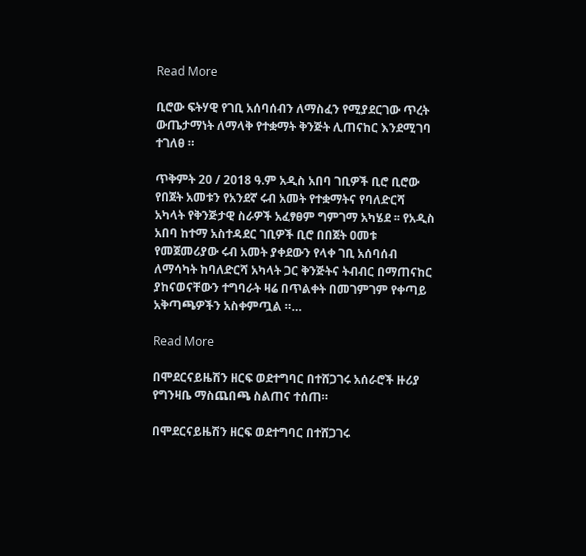Read More

ቢሮው ፍትሃዊ የገቢ አሰባሰብን ለማስፈን የሚያደርገው ጥረት ውጤታማነት ለማላቅ የተቋማት ቅንጅት ሊጠናከር እንደሚገባ ተገለፀ ።

ጥቅምት 20 / 2018 ዓ.ም አዲስ አበባ ገቢዎች ቢሮ ቢሮው የበጀት አመቱን የአንደኛ ሩብ አመት የተቋማትና የባለድርሻ አካላት የቅንጅታዊ ስራዎች አፈፃፀም ግምገማ አካሄደ ፡፡ የአዲስ አበባ ከተማ አስተዳደር ገቢዎች ቢሮ በበጀት ዐመቱ የመጀመሪያው ሩብ አመት ያቀደውን የላቀ ገቢ አሰባሰብ ለማሳካት ከባለድርሻ አካላት ጋር ቅንጅትና ትብብር በማጠናከር ያከናወናቸውን ተግባራት ዛሬ በጥልቀት በመገምገም የቀጣይ አቅጣጫዎችን አስቀምጧል ።…

Read More

በሞደርናይዜሽን ዘርፍ ወደተግባር በተሸጋገሩ አሰራሮች ዙሪያ የግንዛቤ ማስጨበጫ ስልጠና ተሰጠ።

በሞደርናይዜሽን ዘርፍ ወደተግባር በተሸጋገሩ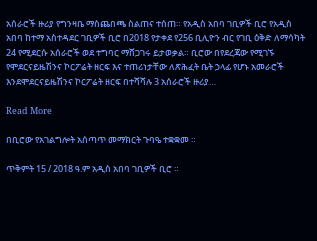አሰራሮች ዙሪያ የግንዛቤ ማስጨበጫ ስልጠና ተሰጠ። የአዲስ አበባ ገቢዎች ቢሮ የአዲስ አበባ ከተማ አስተዳደር ገቢዎች ቢሮ በ2018 የታቀደ የ256 ቢሊዮን ብር የገቢ ዕቅድ ለማሳካት 24 የሚደርሱ አሰራሮች ወደ ተግባር ማሸጋገሩ ይታወቃል። ቢሮው በየደረጃው የሚገኙ የሞደርናይዜሽንና ኮርፖሬት ዘርፍ እና ተጠሪነታቸው ለጽሕፈት ቤት ኃላፊ የሆኑ አመራሮች እንደሞደርናይዜሽንና ኮርፖሬት ዘርፍ በተሻሻሉ 3 አሰራሮች ዙሪያ…

Read More

በቢሮው የአገልግሎት አሰጣጥ መማክርት ጉባዔ ተቋቋመ ።

ጥቅምት 15 / 2018 ዓ.ም አዲስ አበባ ገቢዎች ቢሮ ።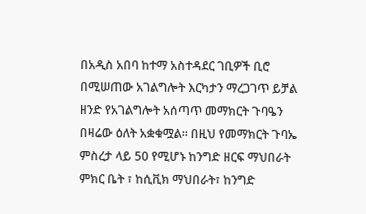በአዲስ አበባ ከተማ አስተዳደር ገቢዎች ቢሮ በሚሠጠው አገልግሎት እርካታን ማረጋገጥ ይቻል ዘንድ የአገልግሎት አሰጣጥ መማክርት ጉባዔን በዛሬው ዕለት አቋቁሟል። በዚህ የመማክርት ጉባኤ ምስረታ ላይ 50 የሚሆኑ ከንግድ ዘርፍ ማህበራት ምክር ቤት ፣ ከሲቪክ ማህበራት፣ ከንግድ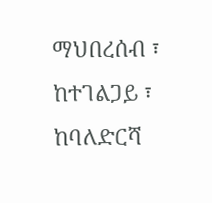ማህበረሰብ ፣ ከተገልጋይ ፣ ከባለድርሻ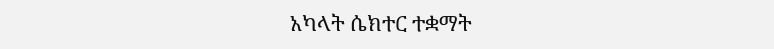አካላት ሴክተር ተቋማት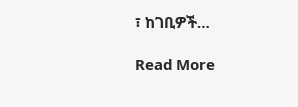፣ ከገቢዎች…

Read More